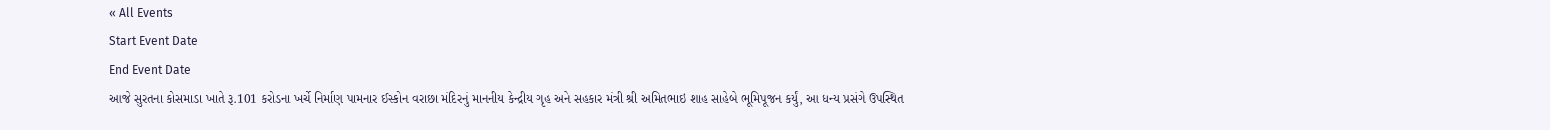« All Events
Start Event Date
End Event Date
આજે સુરતના કોસમાડા ખાતે રૂ.101 કરોડના ખર્ચે નિર્માણ પામનાર ઈસ્કોન વરાછા મંદિરનું માનનીય કેન્દ્રીય ગૃહ અને સહકાર મંત્રી શ્રી અમિતભાઇ શાહ સાહેબે ભૂમિપૂજન કર્યું, આ ધન્ય પ્રસંગે ઉપસ્થિત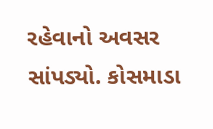રહેવાનો અવસર સાંપડ્યો. કોસમાડા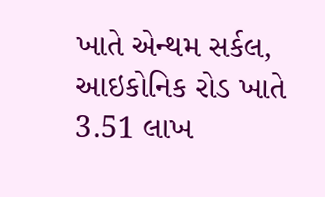ખાતે એન્થમ સર્કલ, આઇકોનિક રોડ ખાતે 3.51 લાખ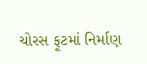ચોરસ ફૂટમાં નિર્માણ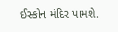ઈસ્કોન મંદિર પામશે.